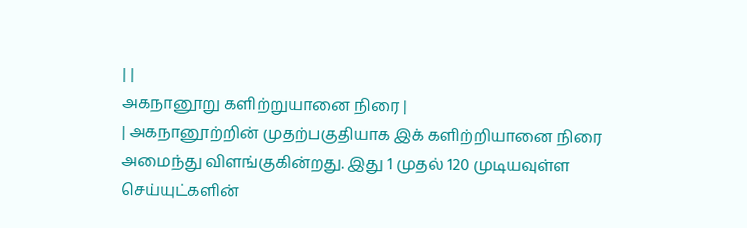| |
அகநானூறு களிற்றுயானை நிரை |
| அகநானூற்றின் முதற்பகுதியாக இக் களிற்றியானை நிரை
அமைந்து விளங்குகின்றது. இது 1 முதல் 120 முடியவுள்ள செய்யுட்களின்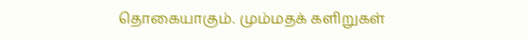தொகையாகும். மும்மதக் களிறுகள்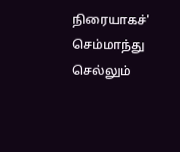நிரையாகச்' செம்மாந்து செல்லும்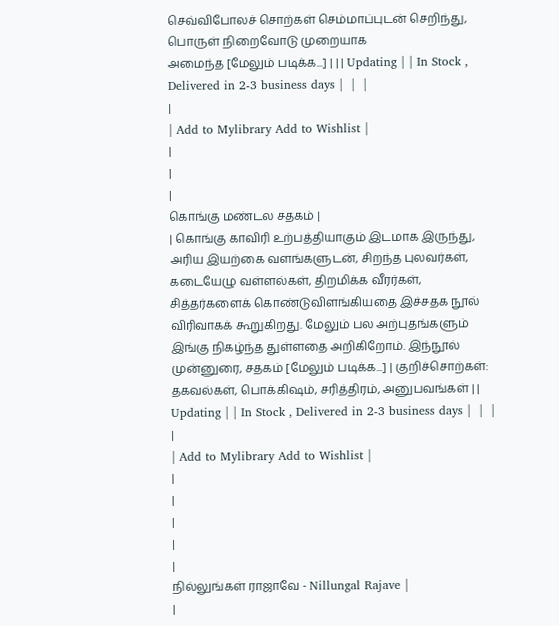செவ்விபோலச் சொற்கள் செம்மாப்புடன் செறிந்து, பொருள் நிறைவோடு முறையாக
அமைந்த [மேலும் படிக்க...] | | | Updating | | In Stock , Delivered in 2-3 business days |  |  |
|
| Add to Mylibrary Add to Wishlist |
|
|
|
கொங்கு மண்டல சதகம் |
| கொங்கு காவிரி உற்பத்தியாகும் இடமாக இருந்து, அரிய இயற்கை வளங்களுடன், சிறந்த புலவர்கள், கடையேழு வள்ளல்கள், திறமிக்க வீரர்கள், சித்தர்களைக் கொண்டுவிளங்கியதை இச்சதக நூல் விரிவாகக் கூறுகிறது. மேலும் பல அற்புதங்களும் இங்கு நிகழ்ந்த துள்ளதை அறிகிறோம். இந்நூல் முன்னுரை, சதகம் [மேலும் படிக்க...] | குறிச்சொற்கள்: தகவல்கள், பொக்கிஷம், சரித்திரம், அனுபவங்கள் | | Updating | | In Stock , Delivered in 2-3 business days |  |  |
|
| Add to Mylibrary Add to Wishlist |
|
|
|
|
|
நில்லுங்கள் ராஜாவே - Nillungal Rajave |
|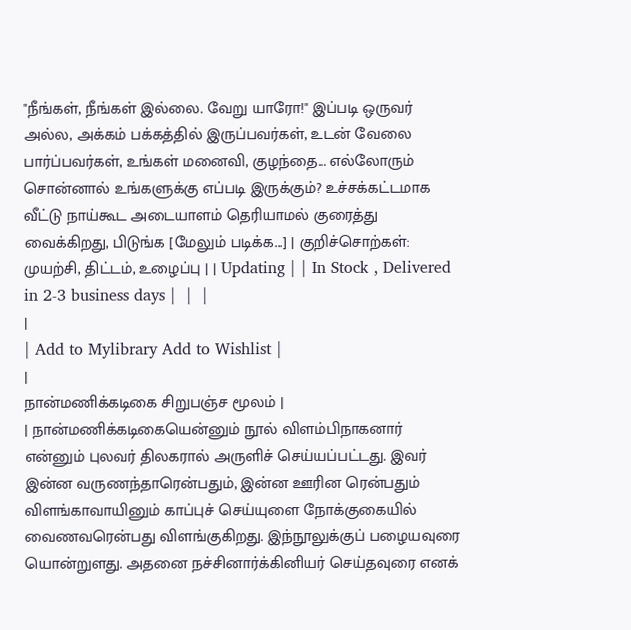"நீங்கள், நீங்கள் இல்லை. வேறு யாரோ!" இப்படி ஒருவர் அல்ல, அக்கம் பக்கத்தில் இருப்பவர்கள், உடன் வேலை பார்ப்பவர்கள், உங்கள் மனைவி, குழந்தை... எல்லோரும் சொன்னால் உங்களுக்கு எப்படி இருக்கும்? உச்சக்கட்டமாக வீட்டு நாய்கூட அடையாளம் தெரியாமல் குரைத்து வைக்கிறது, பிடுங்க [மேலும் படிக்க...] | குறிச்சொற்கள்: முயற்சி, திட்டம், உழைப்பு | | Updating | | In Stock , Delivered in 2-3 business days |  |  |
|
| Add to Mylibrary Add to Wishlist |
|
நான்மணிக்கடிகை சிறுபஞ்ச மூலம் |
| நான்மணிக்கடிகையென்னும் நூல் விளம்பிநாகனார் என்னும் புலவர் திலகரால் அருளிச் செய்யப்பட்டது. இவர் இன்ன வருணந்தாரென்பதும், இன்ன ஊரின ரென்பதும் விளங்காவாயினும் காப்புச் செய்யுளை நோக்குகையில் வைணவரென்பது விளங்குகிறது. இந்நூலுக்குப் பழையவுரை யொன்றுளது. அதனை நச்சினார்க்கினியர் செய்தவுரை எனக்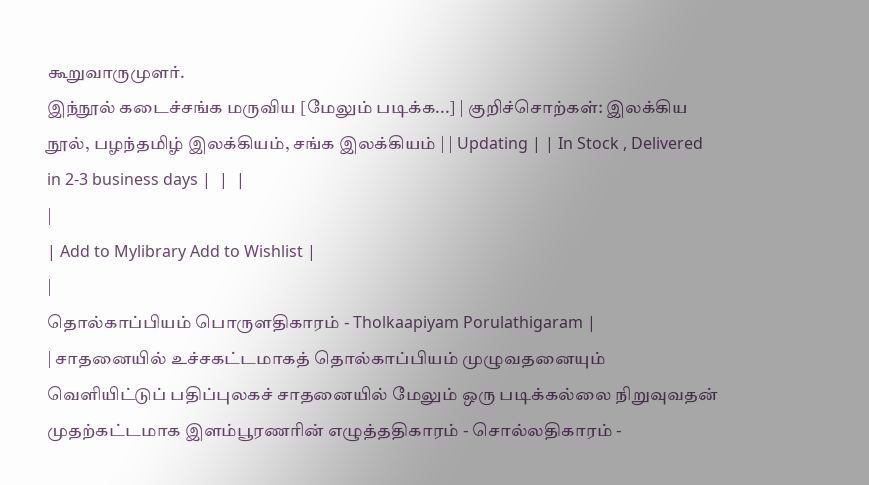கூறுவாருமுளர்.
இந்நூல் கடைச்சங்க மருவிய [மேலும் படிக்க...] | குறிச்சொற்கள்: இலக்கிய நூல், பழந்தமிழ் இலக்கியம், சங்க இலக்கியம் | | Updating | | In Stock , Delivered in 2-3 business days |  |  |
|
| Add to Mylibrary Add to Wishlist |
|
தொல்காப்பியம் பொருளதிகாரம் - Tholkaapiyam Porulathigaram |
| சாதனையில் உச்சகட்டமாகத் தொல்காப்பியம் முழுவதனையும் வெளியிட்டுப் பதிப்புலகச் சாதனையில் மேலும் ஒரு படிக்கல்லை நிறுவுவதன் முதற்கட்டமாக இளம்பூரணரின் எழுத்ததிகாரம் - சொல்லதிகாரம் -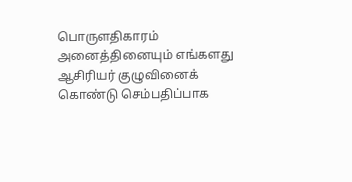பொருளதிகாரம் அனைத்தினையும் எங்களது ஆசிரியர் குழுவினைக் கொண்டு செம்பதிப்பாக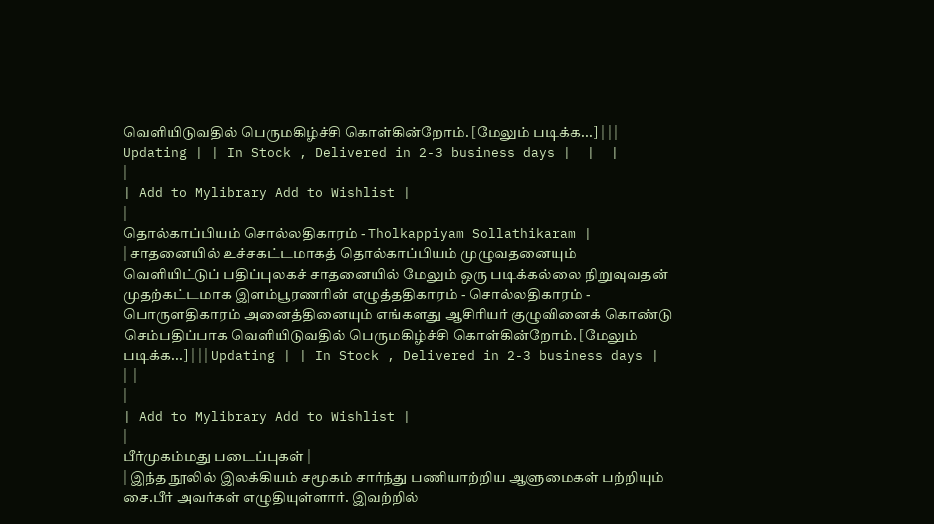வெளியிடுவதில் பெருமகிழ்ச்சி கொள்கின்றோம். [மேலும் படிக்க...] | | | Updating | | In Stock , Delivered in 2-3 business days |  |  |
|
| Add to Mylibrary Add to Wishlist |
|
தொல்காப்பியம் சொல்லதிகாரம் - Tholkappiyam Sollathikaram |
| சாதனையில் உச்சகட்டமாகத் தொல்காப்பியம் முழுவதனையும் வெளியிட்டுப் பதிப்புலகச் சாதனையில் மேலும் ஒரு படிக்கல்லை நிறுவுவதன் முதற்கட்டமாக இளம்பூரணரின் எழுத்ததிகாரம் - சொல்லதிகாரம் - பொருளதிகாரம் அனைத்தினையும் எங்களது ஆசிரியர் குழுவினைக் கொண்டு செம்பதிப்பாக வெளியிடுவதில் பெருமகிழ்ச்சி கொள்கின்றோம். [மேலும் படிக்க...] | | | Updating | | In Stock , Delivered in 2-3 business days |  |  |
|
| Add to Mylibrary Add to Wishlist |
|
பீர்முகம்மது படைப்புகள் |
| இந்த நூலில் இலக்கியம் சமூகம் சார்ந்து பணியாற்றிய ஆளுமைகள் பற்றியும் சை.பீர் அவர்கள் எழுதியுள்ளார். இவற்றில்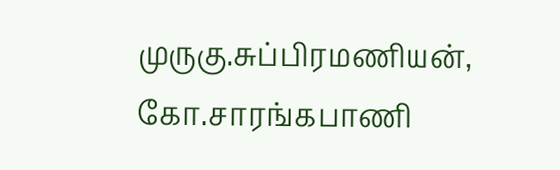முருகு.சுப்பிரமணியன், கோ.சாரங்கபாணி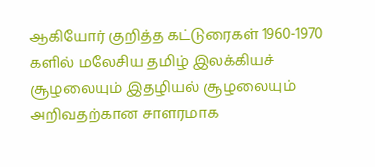ஆகியோர் குறித்த கட்டுரைகள் 1960-1970 களில் மலேசிய தமிழ் இலக்கியச் சூழலையும் இதழியல் சூழலையும் அறிவதற்கான சாளரமாக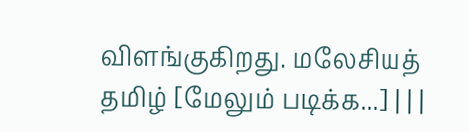விளங்குகிறது. மலேசியத் தமிழ் [மேலும் படிக்க...] | | |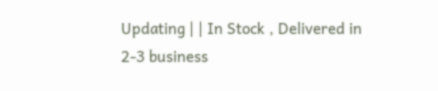Updating | | In Stock , Delivered in 2-3 business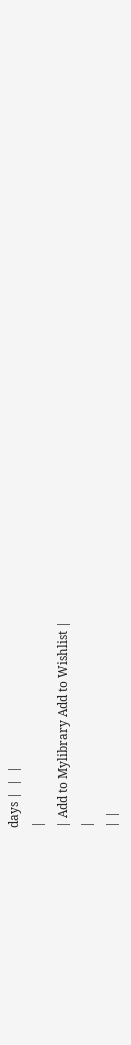days |  |  |
|
| Add to Mylibrary Add to Wishlist |
|
| |